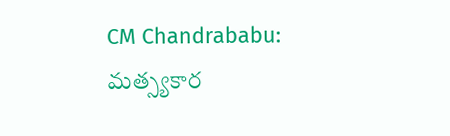CM Chandrababu: మత్స్యకార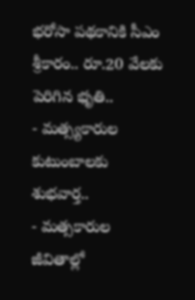భరోసా పథకానికి సీఎం శ్రీకారం.. రూ.20 వేలకు పెరిగిన భృతి..
- మత్స్యకారుల కుటుంబాలకు శుభవార్త..
- మత్సకారుల జీవితాల్లో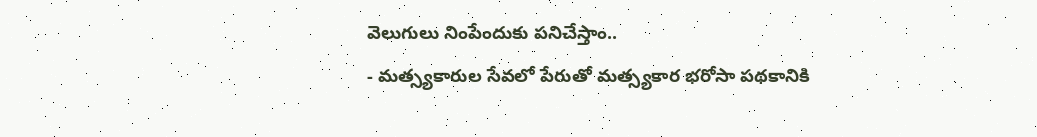వెలుగులు నింపేందుకు పనిచేస్తాం..
- మత్స్యకారుల సేవలో పేరుతో మత్స్యకార భరోసా పథకానికి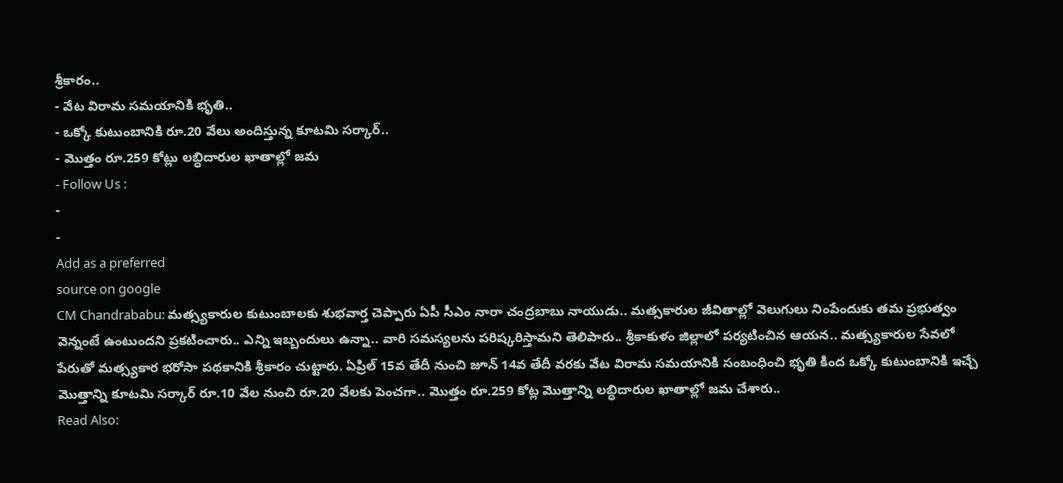శ్రీకారం..
- వేట విరామ సమయానికి భృతి..
- ఒక్కో కుటుంబానికి రూ.20 వేలు అందిస్తున్న కూటమి సర్కార్..
- మొత్తం రూ.259 కోట్లు లబ్ధిదారుల ఖాతాల్లో జమ
- Follow Us :
-
-
Add as a preferred
source on google
CM Chandrababu: మత్స్యకారుల కుటుంబాలకు శుభవార్త చెప్పారు ఏపీ సీఎం నారా చంద్రబాబు నాయుడు.. మత్సకారుల జీవితాల్లో వెలుగులు నింపేందుకు తమ ప్రభుత్వం వెన్నంటే ఉంటుందని ప్రకటించారు.. ఎన్ని ఇబ్బందులు ఉన్నా.. వారి సమస్యలను పరిష్కరిస్తామని తెలిపారు.. శ్రీకాకుళం జిల్లాలో పర్యటించిన ఆయన.. మత్స్యకారుల సేవలో పేరుతో మత్స్యకార భరోసా పథకానికి శ్రీకారం చుట్టారు. ఏప్రిల్ 15వ తేదీ నుంచి జూన్ 14వ తేదీ వరకు వేట విరామ సమయానికి సంబంధించి భృతి కింద ఒక్కో కుటుంబానికి ఇచ్చే మొత్తాన్ని కూటమి సర్కార్ రూ.10 వేల నుంచి రూ.20 వేలకు పెంచగా.. మొత్తం రూ.259 కోట్ల మొత్తాన్ని లబ్ధిదారుల ఖాతాల్లో జమ చేశారు..
Read Also: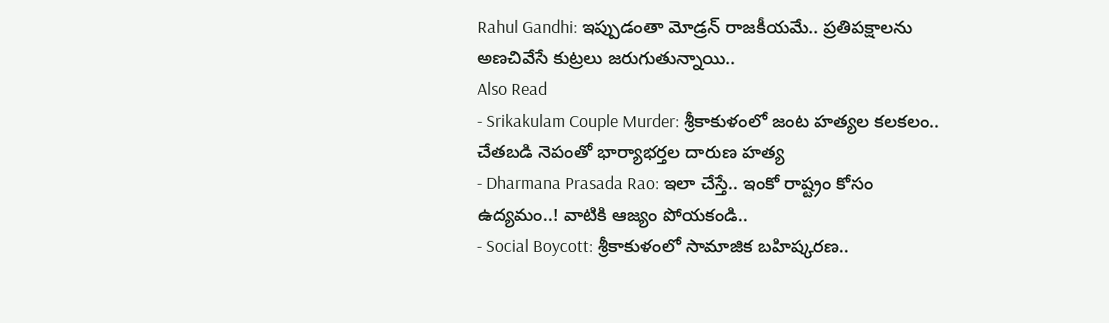Rahul Gandhi: ఇప్పుడంతా మోడ్రన్ రాజకీయమే.. ప్రతిపక్షాలను అణచివేసే కుట్రలు జరుగుతున్నాయి..
Also Read
- Srikakulam Couple Murder: శ్రీకాకుళంలో జంట హత్యల కలకలం.. చేతబడి నెపంతో భార్యాభర్తల దారుణ హత్య
- Dharmana Prasada Rao: ఇలా చేస్తే.. ఇంకో రాష్ట్రం కోసం ఉద్యమం..! వాటికి ఆజ్యం పోయకండి..
- Social Boycott: శ్రీకాకుళంలో సామాజిక బహిష్కరణ..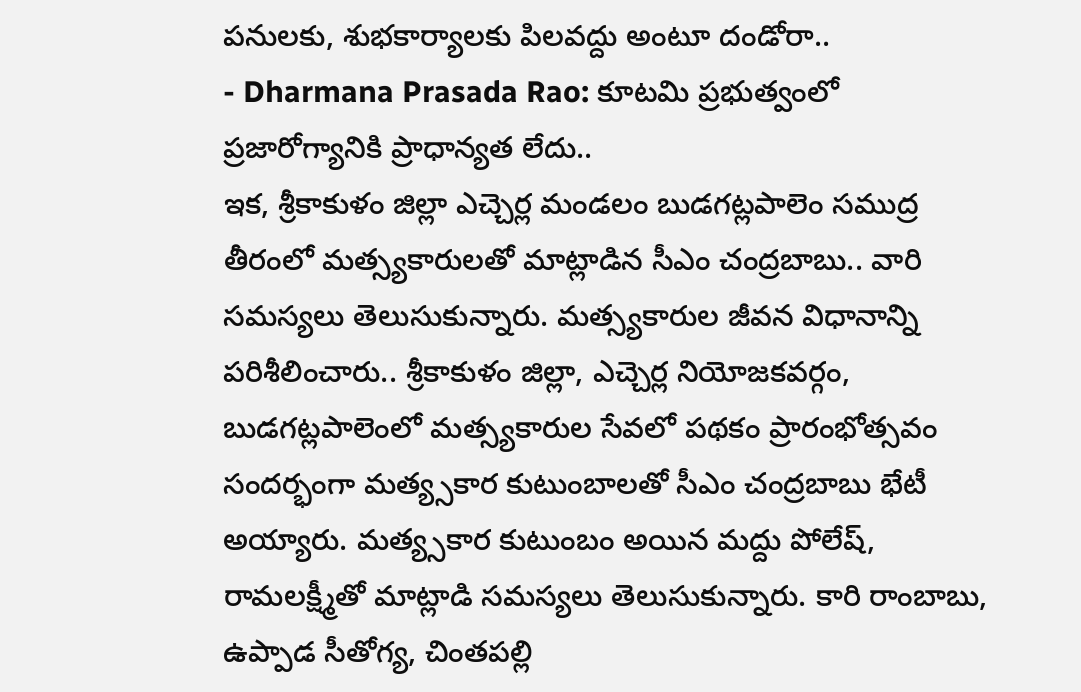పనులకు, శుభకార్యాలకు పిలవద్దు అంటూ దండోరా..
- Dharmana Prasada Rao: కూటమి ప్రభుత్వంలో ప్రజారోగ్యానికి ప్రాధాన్యత లేదు..
ఇక, శ్రీకాకుళం జిల్లా ఎచ్చెర్ల మండలం బుడగట్లపాలెం సముద్ర తీరంలో మత్స్యకారులతో మాట్లాడిన సీఎం చంద్రబాబు.. వారి సమస్యలు తెలుసుకున్నారు. మత్స్యకారుల జీవన విధానాన్ని పరిశీలించారు.. శ్రీకాకుళం జిల్లా, ఎచ్చెర్ల నియోజకవర్గం, బుడగట్లపాలెంలో మత్స్యకారుల సేవలో పథకం ప్రారంభోత్సవం సందర్భంగా మత్య్సకార కుటుంబాలతో సీఎం చంద్రబాబు భేటీ అయ్యారు. మత్య్సకార కుటుంబం అయిన మద్దు పోలేష్, రామలక్ష్మీతో మాట్లాడి సమస్యలు తెలుసుకున్నారు. కారి రాంబాబు, ఉప్పాడ సీతోగ్య, చింతపల్లి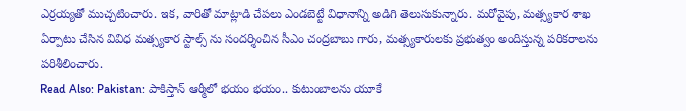ఎర్రయ్యతో ముచ్చటించారు. ఇక, వారితో మాట్లాడి చేపలు ఎండబెట్టే విధానాన్ని అడిగి తెలుసుకున్నారు. మరోవైపు, మత్స్యకార శాఖ ఏర్పాటు చేసిన వివిధ మత్స్యకార స్టాల్స్ ను సందర్శించిన సీఎం చంద్రబాబు గారు, మత్స్యకారులకు ప్రభుత్వం అందిస్తున్న పరికరాలను పరిశీలించారు.
Read Also: Pakistan: పాకిస్తాన్ ఆర్మీలో భయం భయం.. కుటుంబాలను యూకే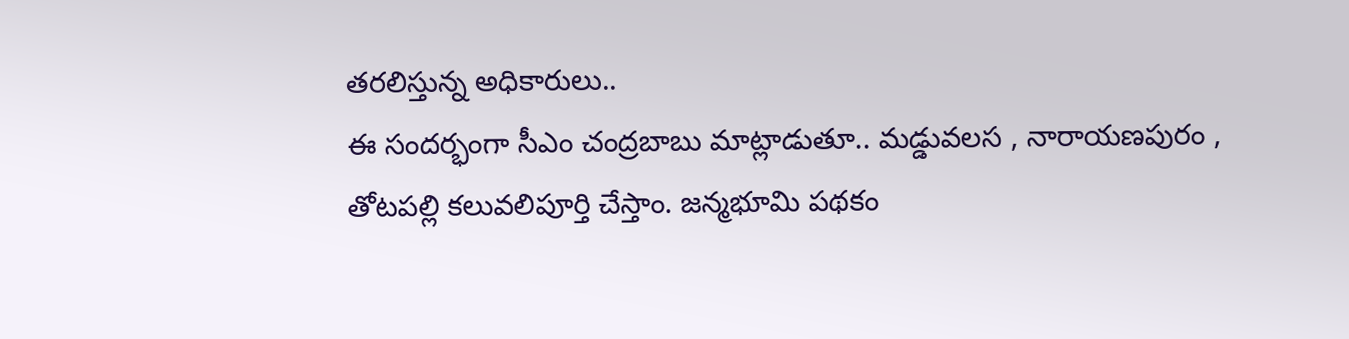తరలిస్తున్న అధికారులు..
ఈ సందర్భంగా సీఎం చంద్రబాబు మాట్లాడుతూ.. మడ్డువలస , నారాయణపురం , తోటపల్లి కలువలిపూర్తి చేస్తాం. జన్మభూమి పథకం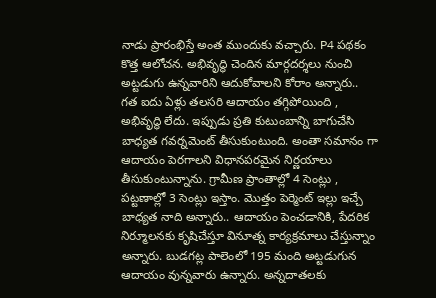నాడు ప్రారంభిస్తే అంత ముందుకు వచ్చారు. P4 పథకం కొత్త ఆలోచన. అభివృద్ధి చెందిన మార్గదర్శలు నుంచి అట్టడుగు ఉన్నవారిని ఆదుకోవాలని కోరాం అన్నారు.. గత ఐదు ఏళ్లు తలసరి ఆదాయం తగ్గిపోయింది , అభివృద్ధి లేదు. ఇప్పుడు ప్రతి కుటుంబాన్ని బాగుచేసి బాధ్యత గవర్నమెంట్ తీసుకుంటుంది. అంతా సమానం గా ఆదాయం పెరగాలని విధానపరమైన నిర్ణయాలు తీసుకుంటున్నాను. గ్రామీణ ప్రాంతాల్లో 4 సెంట్లు , పట్టణాల్లో 3 సెంట్లు ఇస్తాం. మొత్తం పెర్మెంట్ ఇల్లు ఇచ్చే బాధ్యత నాది అన్నారు.. ఆదాయం పెంచడానికి, పేదరిక నిర్మూలనకు కృషిచేస్తూ వినూత్న కార్యక్రమాలు చేస్తున్నాం అన్నారు. బుడగట్ల పాలెంలో 195 మంది అట్టడుగున ఆదాయం వున్నవారు ఉన్నారు. అన్నదాతలకు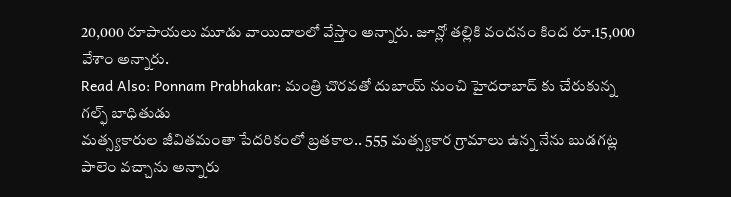20,000 రూపాయలు మూడు వాయిదాలలో వేస్తాం అన్నారు. జూన్లో తల్లికి వందనం కింద రూ.15,000 వేశాం అన్నారు.
Read Also: Ponnam Prabhakar: మంత్రి చొరవతో దుబాయ్ నుంచి హైదరాబాద్ కు చేరుకున్న గల్ఫ్ బాధితుడు
మత్స్యకారుల జీవితమంతా పేదరికంలో బ్రతకాల.. 555 మత్స్యకార గ్రామాలు ఉన్న నేను బుడగట్ల పాలెం వచ్చాను అన్నారు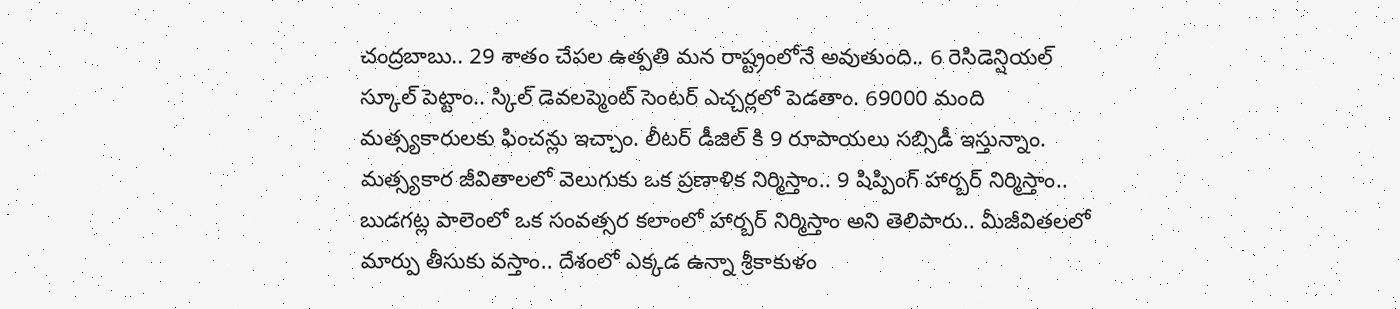చంద్రబాబు.. 29 శాతం చేపల ఉత్పతి మన రాష్ట్రంలోనే అవుతుంది.. 6 రెసిడెన్షియల్ స్కూల్ పెట్టాం.. స్కిల్ డెవలప్మెంట్ సెంటర్ ఎచ్చర్లలో పెడతాం. 69000 మంది మత్స్యకారులకు ఫించన్లు ఇచ్చాం. లీటర్ డీజిల్ కి 9 రూపాయలు సబ్సిడీ ఇస్తున్నాం. మత్స్యకార జీవితాలలో వెలుగుకు ఒక ప్రణాళిక నిర్మిస్తాం.. 9 షిప్పింగ్ హార్బర్ నిర్మిస్తాం.. బుడగట్ల పాలెంలో ఒక సంవత్సర కలాంలో హార్బర్ నిర్మిస్తాం అని తెలిపారు.. మీజీవితలలో మార్పు తీసుకు వస్తాం.. దేశంలో ఎక్కడ ఉన్నా శ్రీకాకుళం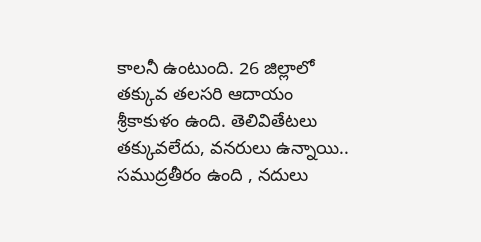కాలనీ ఉంటుంది. 26 జిల్లాలో తక్కువ తలసరి ఆదాయం శ్రీకాకుళం ఉంది. తెలివితేటలు తక్కువలేదు, వనరులు ఉన్నాయి.. సముద్రతీరం ఉంది , నదులు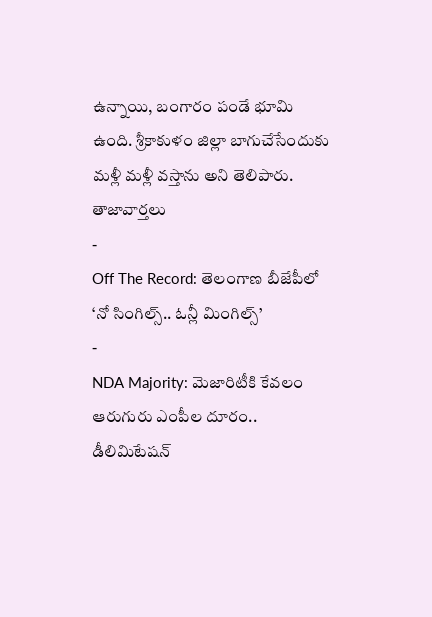ఉన్నాయి, బంగారం పండే భూమి ఉంది. శ్రీకాకుళం జిల్లా బాగుచేసేందుకు మళ్లీ మళ్లీ వస్తాను అని తెలిపారు.
తాజావార్తలు
-
Off The Record: తెలంగాణ బీజేపీలో ‘నో సింగిల్స్.. ఓన్లీ మింగిల్స్’
-
NDA Majority: మెజారిటీకి కేవలం ఆరుగురు ఎంపీల దూరం.. డీలిమిటేషన్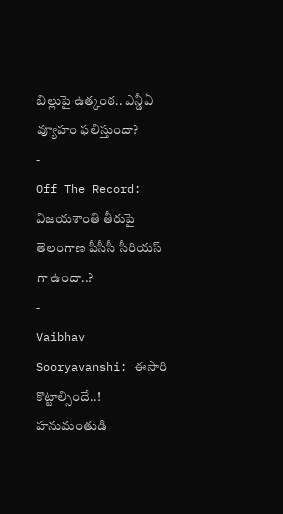బిల్లుపై ఉత్కంఠ.. ఎన్డీఏ వ్యూహం ఫలిస్తుందా?
-
Off The Record: విజయశాంతి తీరుపై తెలంగాణ పీసీసీ సీరియస్ గా ఉందా..?
-
Vaibhav Sooryavanshi: ఈసారి కొట్టాల్సిందే..! హనుమంతుడి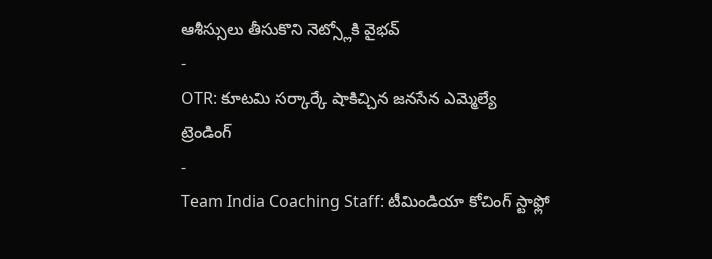ఆశీస్సులు తీసుకొని నెట్స్లోకి వైభవ్
-
OTR: కూటమి సర్కార్కే షాకిచ్చిన జనసేన ఎమ్మెల్యే
ట్రెండింగ్
-
Team India Coaching Staff: టీమిండియా కోచింగ్ స్టాఫ్లో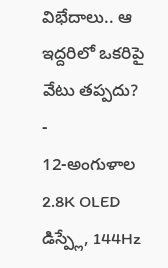విభేదాలు.. ఆ ఇద్దరిలో ఒకరిపై వేటు తప్పదు?
-
12-అంగుళాల 2.8K OLED డిస్ప్లే, 144Hz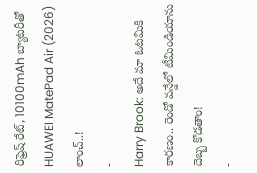రిఫ్రెష్ రేట్, 10100mAh బ్యాటరీతో HUAWEI MatePad Air (2026) లాంచ్..!
-
Harry Brook: అదే మా ఓటమికి కారణం.. రెండో వన్డేలో టీమిండియాను దెబ్బ కొడతాం!
-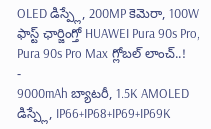OLED డిస్ప్లే, 200MP కెమెరా, 100W ఫాస్ట్ ఛార్జింగ్తో HUAWEI Pura 90s Pro, Pura 90s Pro Max గ్లోబల్ లాంచ్..!
-
9000mAh బ్యాటరీ, 1.5K AMOLED డిస్ప్లే, IP66+IP68+IP69+IP69K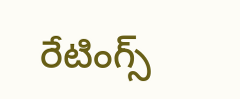రేటింగ్స్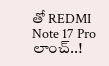తో REDMI Note 17 Pro లాంచ్..!